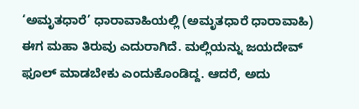‘ಅಮೃತಧಾರೆ’ ಧಾರಾವಾಹಿಯಲ್ಲಿ (ಅಮೃತಧಾರೆ ಧಾರಾವಾಹಿ) ಈಗ ಮಹಾ ತಿರುವು ಎದುರಾಗಿದೆ. ಮಲ್ಲಿಯನ್ನು ಜಯದೇವ್ ಫೂಲ್ ಮಾಡಬೇಕು ಎಂದುಕೊಂಡಿದ್ದ. ಆದರೆ, ಅದು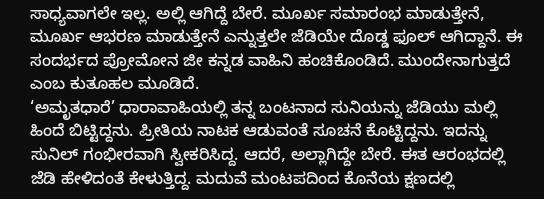ಸಾಧ್ಯವಾಗಲೇ ಇಲ್ಲ. ಅಲ್ಲಿ ಆಗಿದ್ದೆ ಬೇರೆ. ಮೂರ್ಖ ಸಮಾರಂಭ ಮಾಡುತ್ತೇನೆ, ಮೂರ್ಖ ಆಭರಣ ಮಾಡುತ್ತೇನೆ ಎನ್ನುತ್ತಲೇ ಜೆಡಿಯೇ ದೊಡ್ಡ ಫೂಲ್ ಆಗಿದ್ದಾನೆ. ಈ ಸಂದರ್ಭದ ಪ್ರೋಮೋನ ಜೀ ಕನ್ನಡ ವಾಹಿನಿ ಹಂಚಿಕೊಂಡಿದೆ. ಮುಂದೇನಾಗುತ್ತದೆ ಎಂಬ ಕುತೂಹಲ ಮೂಡಿದೆ.
‘ಅಮೃತಧಾರೆ’ ಧಾರಾವಾಹಿಯಲ್ಲಿ ತನ್ನ ಬಂಟನಾದ ಸುನಿಯನ್ನು ಜೆಡಿಯು ಮಲ್ಲಿ ಹಿಂದೆ ಬಿಟ್ಟಿದ್ದನು. ಪ್ರೀತಿಯ ನಾಟಕ ಆಡುವಂತೆ ಸೂಚನೆ ಕೊಟ್ಟಿದ್ದನು. ಇದನ್ನು ಸುನಿಲ್ ಗಂಭೀರವಾಗಿ ಸ್ವೀಕರಿಸಿದ್ದ. ಆದರೆ, ಅಲ್ಲಾಗಿದ್ದೇ ಬೇರೆ. ಈತ ಆರಂಭದಲ್ಲಿ ಜೆಡಿ ಹೇಳಿದಂತೆ ಕೇಳುತ್ತಿದ್ದ. ಮದುವೆ ಮಂಟಪದಿಂದ ಕೊನೆಯ ಕ್ಷಣದಲ್ಲಿ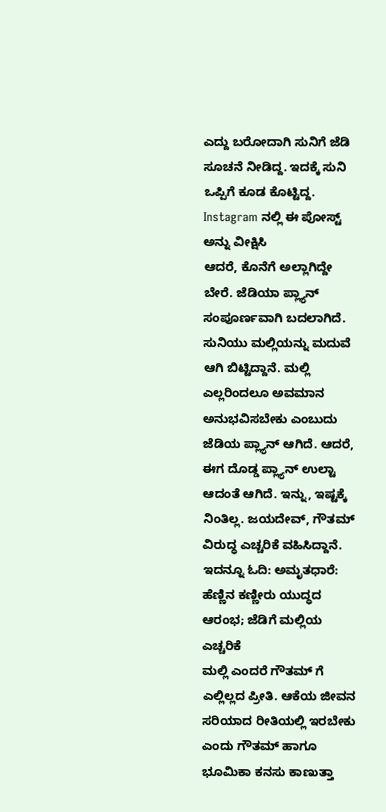ಎದ್ದು ಬರೋದಾಗಿ ಸುನಿಗೆ ಜೆಡಿ ಸೂಚನೆ ನೀಡಿದ್ದ. ಇದಕ್ಕೆ ಸುನಿ ಒಪ್ಪಿಗೆ ಕೂಡ ಕೊಟ್ಟಿದ್ದ.
Instagram ನಲ್ಲಿ ಈ ಪೋಸ್ಟ್ ಅನ್ನು ವೀಕ್ಷಿಸಿ
ಆದರೆ, ಕೊನೆಗೆ ಅಲ್ಲಾಗಿದ್ದೇ ಬೇರೆ. ಜೆಡಿಯಾ ಪ್ಲ್ಯಾನ್ ಸಂಪೂರ್ಣವಾಗಿ ಬದಲಾಗಿದೆ. ಸುನಿಯು ಮಲ್ಲಿಯನ್ನು ಮದುವೆ ಆಗಿ ಬಿಟ್ಟಿದ್ದಾನೆ. ಮಲ್ಲಿ ಎಲ್ಲರಿಂದಲೂ ಅವಮಾನ ಅನುಭವಿಸಬೇಕು ಎಂಬುದು ಜೆಡಿಯ ಪ್ಲ್ಯಾನ್ ಆಗಿದೆ. ಆದರೆ, ಈಗ ದೊಡ್ಡ ಪ್ಲ್ಯಾನ್ ಉಲ್ಟಾ ಆದಂತೆ ಆಗಿದೆ. ಇನ್ನು, ಇಷ್ಟಕ್ಕೆ ನಿಂತಿಲ್ಲ. ಜಯದೇವ್, ಗೌತಮ್ ವಿರುದ್ಧ ಎಚ್ಚರಿಕೆ ವಹಿಸಿದ್ದಾನೆ.
ಇದನ್ನೂ ಓದಿ: ಅಮೃತಧಾರೆ: ಹೆಣ್ಣಿನ ಕಣ್ಣೀರು ಯುದ್ಧದ ಆರಂಭ; ಜೆಡಿಗೆ ಮಲ್ಲಿಯ ಎಚ್ಚರಿಕೆ
ಮಲ್ಲಿ ಎಂದರೆ ಗೌತಮ್ ಗೆ ಎಲ್ಲಿಲ್ಲದ ಪ್ರೀತಿ. ಆಕೆಯ ಜೀವನ ಸರಿಯಾದ ರೀತಿಯಲ್ಲಿ ಇರಬೇಕು ಎಂದು ಗೌತಮ್ ಹಾಗೂ ಭೂಮಿಕಾ ಕನಸು ಕಾಣುತ್ತಾ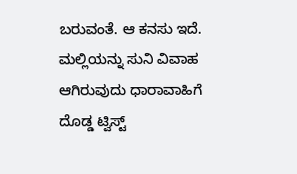ಬರುವಂತೆ. ಆ ಕನಸು ಇದೆ. ಮಲ್ಲಿಯನ್ನು ಸುನಿ ವಿವಾಹ ಆಗಿರುವುದು ಧಾರಾವಾಹಿಗೆ ದೊಡ್ಡ ಟ್ವಿಸ್ಟ್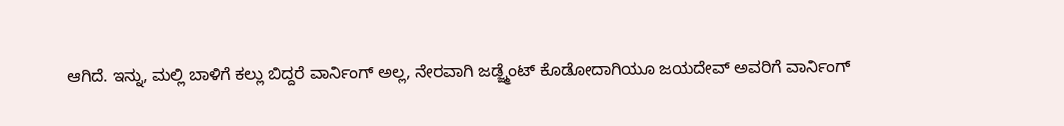ಆಗಿದೆ. ಇನ್ನು, ಮಲ್ಲಿ ಬಾಳಿಗೆ ಕಲ್ಲು ಬಿದ್ದರೆ ವಾರ್ನಿಂಗ್ ಅಲ್ಲ, ನೇರವಾಗಿ ಜಡ್ಜ್ಮೆಂಟ್ ಕೊಡೋದಾಗಿಯೂ ಜಯದೇವ್ ಅವರಿಗೆ ವಾರ್ನಿಂಗ್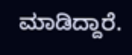ಮಾಡಿದ್ದಾರೆ.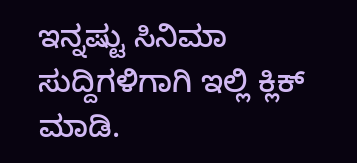ಇನ್ನಷ್ಟು ಸಿನಿಮಾ ಸುದ್ದಿಗಳಿಗಾಗಿ ಇಲ್ಲಿ ಕ್ಲಿಕ್ ಮಾಡಿ.